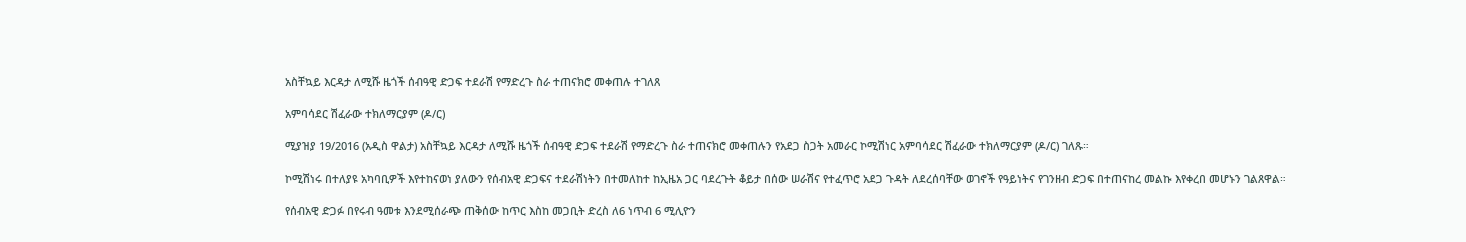አስቸኳይ እርዳታ ለሚሹ ዜጎች ሰብዓዊ ድጋፍ ተደራሽ የማድረጉ ስራ ተጠናክሮ መቀጠሉ ተገለጸ

አምባሳደር ሽፈራው ተክለማርያም (ዶ/ር)

ሚያዝያ 19/2016 (አዲስ ዋልታ) አስቸኳይ እርዳታ ለሚሹ ዜጎች ሰብዓዊ ድጋፍ ተደራሽ የማድረጉ ስራ ተጠናክሮ መቀጠሉን የአደጋ ስጋት አመራር ኮሚሽነር አምባሳደር ሽፈራው ተክለማርያም (ዶ/ር) ገለጹ።

ኮሚሽነሩ በተለያዩ አካባቢዎች እየተከናወነ ያለውን የሰብአዊ ድጋፍና ተደራሽነትን በተመለከተ ከኢዜአ ጋር ባደረጉት ቆይታ በሰው ሠራሽና የተፈጥሮ አደጋ ጉዳት ለደረሰባቸው ወገኖች የዓይነትና የገንዘብ ድጋፍ በተጠናከረ መልኩ እየቀረበ መሆኑን ገልጸዋል።

የሰብአዊ ድጋፉ በየሩብ ዓመቱ እንደሚሰራጭ ጠቅሰው ከጥር እስከ መጋቢት ድረስ ለ6 ነጥብ 6 ሚሊዮን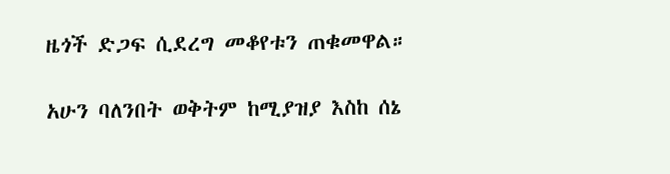ዜጎች ድጋፍ ሲደረግ መቆየቱን ጠቁመዋል።

አሁን ባለንበት ወቅትም ከሚያዝያ እስከ ሰኔ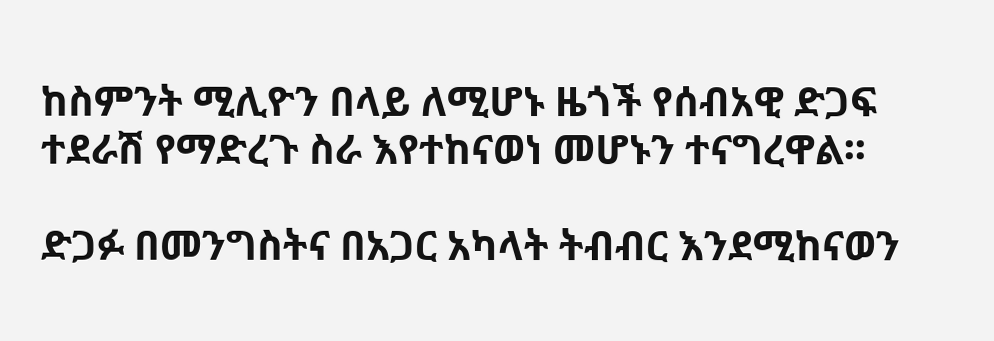ከስምንት ሚሊዮን በላይ ለሚሆኑ ዜጎች የሰብአዊ ድጋፍ ተደራሽ የማድረጉ ስራ እየተከናወነ መሆኑን ተናግረዋል፡፡

ድጋፉ በመንግስትና በአጋር አካላት ትብብር እንደሚከናወን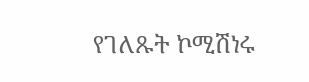የገለጹት ኮሚሽነሩ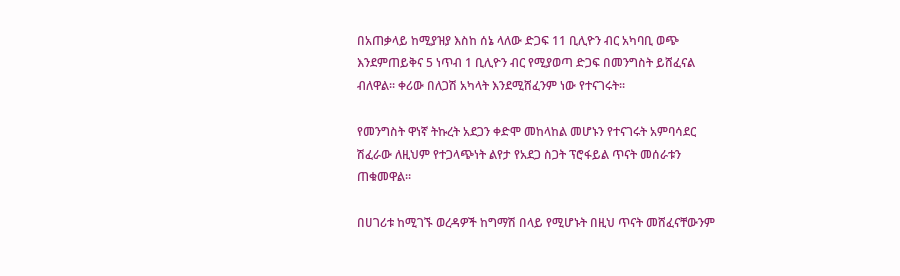በአጠቃላይ ከሚያዝያ እስከ ሰኔ ላለው ድጋፍ 11 ቢሊዮን ብር አካባቢ ወጭ እንደምጠይቅና 5 ነጥብ 1 ቢሊዮን ብር የሚያወጣ ድጋፍ በመንግስት ይሸፈናል ብለዋል፡፡ ቀሪው በለጋሽ አካላት እንደሚሸፈንም ነው የተናገሩት፡፡

የመንግስት ዋነኛ ትኩረት አደጋን ቀድሞ መከላከል መሆኑን የተናገሩት አምባሳደር ሽፈራው ለዚህም የተጋላጭነት ልየታ የአደጋ ስጋት ፕሮፋይል ጥናት መሰራቱን ጠቁመዋል።

በሀገሪቱ ከሚገኙ ወረዳዎች ከግማሽ በላይ የሚሆኑት በዚህ ጥናት መሸፈናቸውንም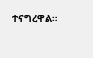ተናግረዋል።